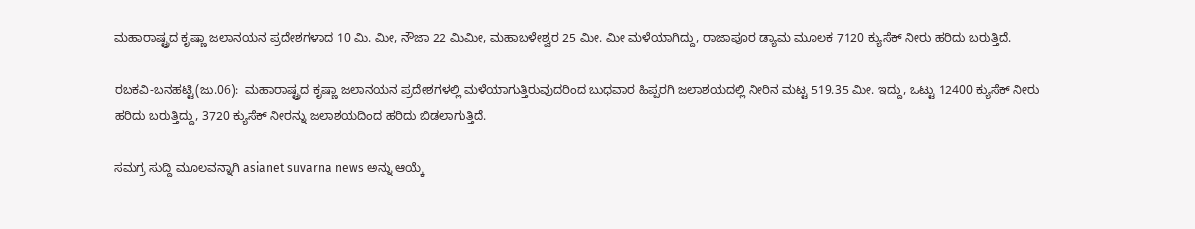ಮಹಾರಾಷ್ಟ್ರದ ಕೃಷ್ಣಾ ಜಲಾನಯನ ಪ್ರದೇಶಗಳಾದ 10 ಮಿ. ಮೀ, ನೌಜಾ 22 ಮಿಮೀ, ಮಹಾಬಳೇಶ್ವರ 25 ಮೀ. ಮೀ ಮಳೆಯಾಗಿದ್ದು, ರಾಜಾಪೂರ ಡ್ಯಾಮ ಮೂಲಕ 7120 ಕ್ಯುಸೆಕ್‌ ನೀರು ಹರಿದು ಬರುತ್ತಿದೆ.

ರಬಕವಿ-ಬನಹಟ್ಟಿ(ಜು.06):  ಮಹಾರಾಷ್ಟ್ರದ ಕೃಷ್ಣಾ ಜಲಾನಯನ ಪ್ರದೇಶಗಳಲ್ಲಿ ಮಳೆಯಾಗುತ್ತಿರುವುದರಿಂದ ಬುಧವಾರ ಹಿಪ್ಪರಗಿ ಜಲಾಶಯದಲ್ಲಿ ನೀರಿನ ಮಟ್ಟ 519.35 ಮೀ. ಇದ್ದು, ಒಟ್ಟು 12400 ಕ್ಯುಸೆಕ್‌ ನೀರು ಹರಿದು ಬರುತ್ತಿದ್ದು, 3720 ಕ್ಯುಸೆಕ್‌ ನೀರನ್ನು ಜಲಾಶಯದಿಂದ ಹರಿದು ಬಿಡಲಾಗುತ್ತಿದೆ.

ಸಮಗ್ರ ಸುದ್ದಿ ಮೂಲವನ್ನಾಗಿ asianet suvarna news ಅನ್ನು ಆಯ್ಕೆ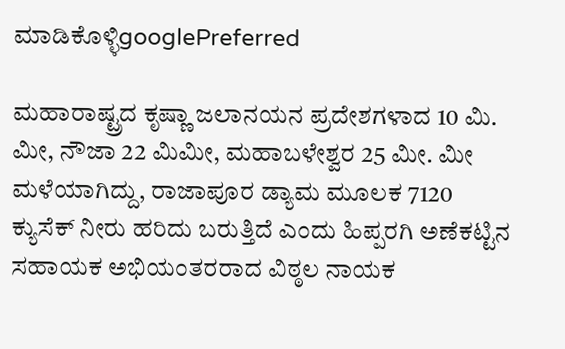ಮಾಡಿಕೊಳ್ಳಿgooglePreferred

ಮಹಾರಾಷ್ಟ್ರದ ಕೃಷ್ಣಾ ಜಲಾನಯನ ಪ್ರದೇಶಗಳಾದ 10 ಮಿ. ಮೀ, ನೌಜಾ 22 ಮಿಮೀ, ಮಹಾಬಳೇಶ್ವರ 25 ಮೀ. ಮೀ ಮಳೆಯಾಗಿದ್ದು, ರಾಜಾಪೂರ ಡ್ಯಾಮ ಮೂಲಕ 7120 ಕ್ಯುಸೆಕ್‌ ನೀರು ಹರಿದು ಬರುತ್ತಿದೆ ಎಂದು ಹಿಪ್ಪರಗಿ ಅಣೆಕಟ್ಟಿನ ಸಹಾಯಕ ಅಭಿಯಂತರರಾದ ವಿಠ್ಠಲ ನಾಯಕ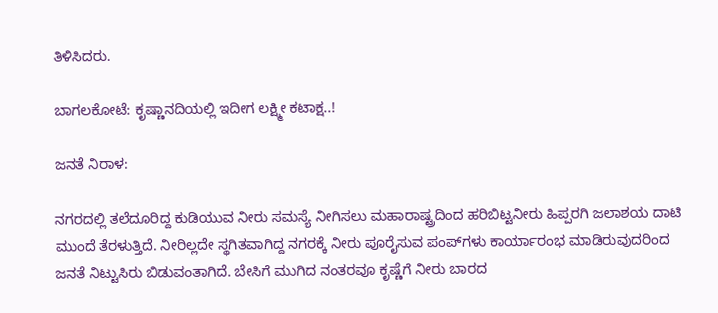ತಿಳಿಸಿದರು.

ಬಾಗಲಕೋಟೆ: ಕೃಷ್ಣಾನದಿಯಲ್ಲಿ ಇದೀಗ ಲಕ್ಷ್ಮೀ ಕಟಾಕ್ಷ..!

ಜನತೆ ನಿರಾಳ:

ನಗರದಲ್ಲಿ ತಲೆದೂರಿದ್ದ ಕುಡಿಯುವ ನೀರು ಸಮಸ್ಯೆ ನೀಗಿಸಲು ಮಹಾರಾಷ್ಟ್ರದಿಂದ ಹರಿಬಿಟ್ಟನೀರು ಹಿಪ್ಪರಗಿ ಜಲಾಶಯ ದಾಟಿ ಮುಂದೆ ತೆರಳುತ್ತಿದೆ. ನೀರಿಲ್ಲದೇ ಸ್ಥಗಿತವಾಗಿದ್ದ ನಗರಕ್ಕೆ ನೀರು ಪೂರೈಸುವ ಪಂಪ್‌ಗಳು ಕಾರ್ಯಾರಂಭ ಮಾಡಿರುವುದರಿಂದ ಜನತೆ ನಿಟ್ಟುಸಿರು ಬಿಡುವಂತಾಗಿದೆ. ಬೇಸಿಗೆ ಮುಗಿದ ನಂತರವೂ ಕೃಷ್ಣೆಗೆ ನೀರು ಬಾರದ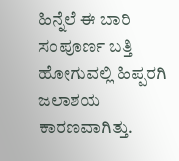ಹಿನ್ನೆಲೆ ಈ ಬಾರಿ ಸಂಪೂರ್ಣ ಬತ್ತಿ ಹೋಗುವಲ್ಲಿ ಹಿಪ್ಪರಗಿ ಜಲಾಶಯ ಕಾರಣವಾಗಿತ್ತು.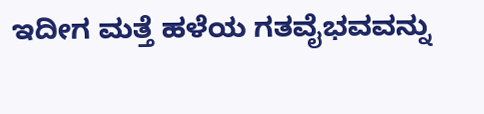ಇದೀಗ ಮತ್ತೆ ಹಳೆಯ ಗತವೈಭವವನ್ನು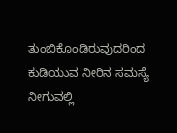ತುಂಬಿಕೊಂಡಿರುವುದರಿಂದ ಕುಡಿಯುವ ನೀರಿನ ಸಮಸ್ಯೆ ನೀಗುವಲ್ಲಿ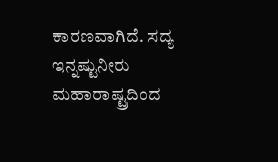ಕಾರಣವಾಗಿದೆ. ಸದ್ಯ ಇನ್ನಷ್ಟುನೀರು ಮಹಾರಾಷ್ಟ್ರದಿಂದ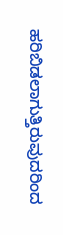ಹರಿಬಿಡಲಾಗುತ್ತಿರುವುದರಿಂದ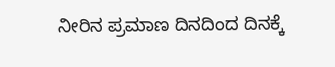ನೀರಿನ ಪ್ರಮಾಣ ದಿನದಿಂದ ದಿನಕ್ಕೆ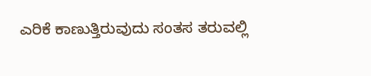ಎರಿಕೆ ಕಾಣುತ್ತಿರುವುದು ಸಂತಸ ತರುವಲ್ಲಿ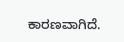ಕಾರಣವಾಗಿದೆ.